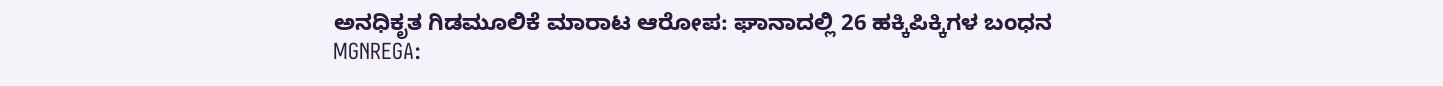ಅನಧಿಕೃತ ಗಿಡಮೂಲಿಕೆ ಮಾರಾಟ ಆರೋಪ: ಘಾನಾದಲ್ಲಿ 26 ಹಕ್ಕಿಪಿಕ್ಕಿಗಳ ಬಂಧನ
MGNREGA: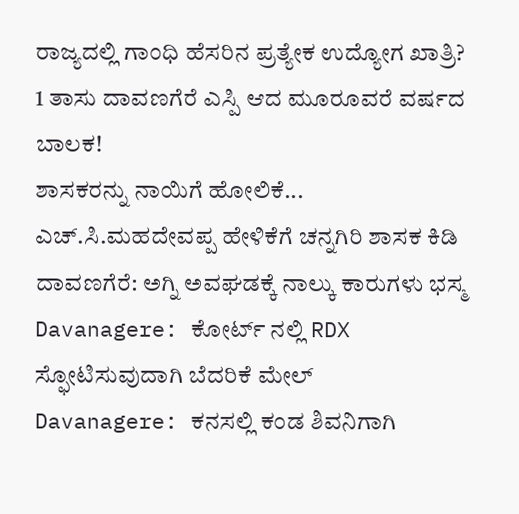ರಾಜ್ಯದಲ್ಲಿ ಗಾಂಧಿ ಹೆಸರಿನ ಪ್ರತ್ಯೇಕ ಉದ್ಯೋಗ ಖಾತ್ರಿ?
1 ತಾಸು ದಾವಣಗೆರೆ ಎಸ್ಪಿ ಆದ ಮೂರೂವರೆ ವರ್ಷದ ಬಾಲಕ!
ಶಾಸಕರನ್ನು ನಾಯಿಗೆ ಹೋಲಿಕೆ... ಎಚ್.ಸಿ.ಮಹದೇವಪ್ಪ ಹೇಳಿಕೆಗೆ ಚನ್ನಗಿರಿ ಶಾಸಕ ಕಿಡಿ
ದಾವಣಗೆರೆ: ಅಗ್ನಿ ಅವಘಡಕ್ಕೆ ನಾಲ್ಕು ಕಾರುಗಳು ಭಸ್ಮ
Davanagere: ಕೋರ್ಟ್ ನಲ್ಲಿ RDX ಸ್ಫೋಟಿಸುವುದಾಗಿ ಬೆದರಿಕೆ ಮೇಲ್
Davanagere: ಕನಸಲ್ಲಿ ಕಂಡ ಶಿವನಿಗಾಗಿ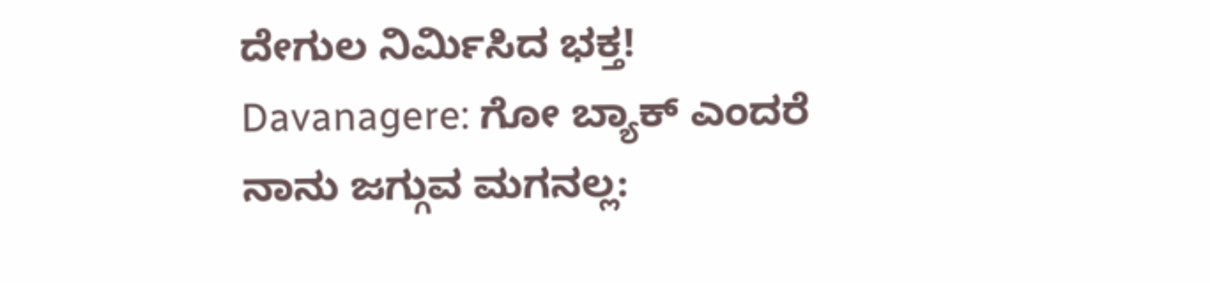ದೇಗುಲ ನಿರ್ಮಿಸಿದ ಭಕ್ತ!
Davanagere: ಗೋ ಬ್ಯಾಕ್ ಎಂದರೆ ನಾನು ಜಗ್ಗುವ ಮಗನಲ್ಲ: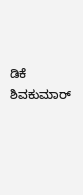ಡಿಕೆ ಶಿವಕುಮಾರ್